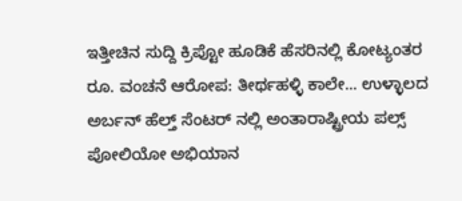ಇತ್ತೀಚಿನ ಸುದ್ದಿ ಕ್ರಿಪ್ಟೋ ಹೂಡಿಕೆ ಹೆಸರಿನಲ್ಲಿ ಕೋಟ್ಯಂತರ ರೂ. ವಂಚನೆ ಆರೋಪ: ತೀರ್ಥಹಳ್ಳಿ ಕಾಲೇ... ಉಳ್ಳಾಲದ ಅರ್ಬನ್ ಹೆಲ್ತ್ ಸೆಂಟರ್ ನಲ್ಲಿ ಅಂತಾರಾಷ್ಟ್ರೀಯ ಪಲ್ಸ್ ಪೋಲಿಯೋ ಅಭಿಯಾನ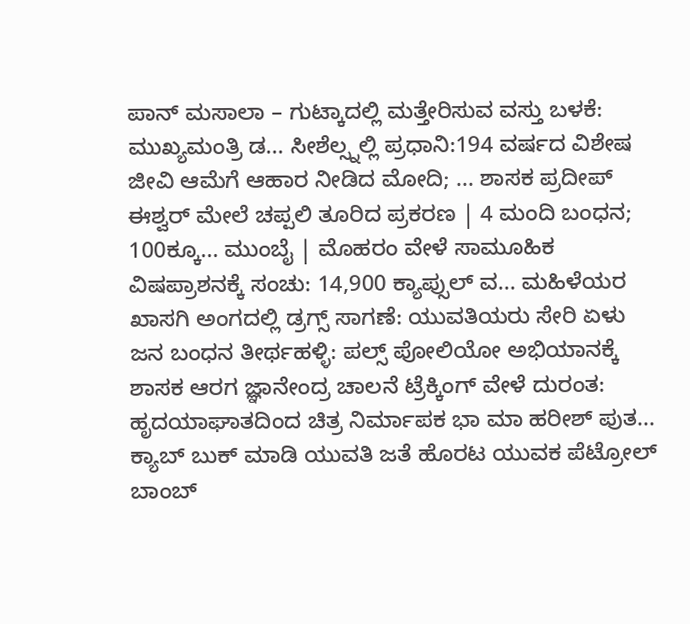ಪಾನ್ ಮಸಾಲಾ – ಗುಟ್ಕಾದಲ್ಲಿ ಮತ್ತೇರಿಸುವ ವಸ್ತು ಬಳಕೆ: ಮುಖ್ಯಮಂತ್ರಿ ಡ... ಸೀಶೆಲ್ಸ್ನಲ್ಲಿ ಪ್ರಧಾನಿ:194 ವರ್ಷದ ವಿಶೇಷ ಜೀವಿ ಆಮೆಗೆ ಆಹಾರ ನೀಡಿದ ಮೋದಿ; ... ಶಾಸಕ ಪ್ರದೀಪ್ ಈಶ್ವರ್ ಮೇಲೆ ಚಪ್ಪಲಿ ತೂರಿದ ಪ್ರಕರಣ | 4 ಮಂದಿ ಬಂಧನ; 100ಕ್ಕೂ... ಮುಂಬೈ | ಮೊಹರಂ ವೇಳೆ ಸಾಮೂಹಿಕ ವಿಷಪ್ರಾಶನಕ್ಕೆ ಸಂಚು: 14,900 ಕ್ಯಾಪ್ಸುಲ್ ವ... ಮಹಿಳೆಯರ ಖಾಸಗಿ ಅಂಗದಲ್ಲಿ ಡ್ರಗ್ಸ್ ಸಾಗಣೆ: ಯುವತಿಯರು ಸೇರಿ ಏಳು ಜನ ಬಂಧನ ತೀರ್ಥಹಳ್ಳಿ: ಪಲ್ಸ್ ಪೋಲಿಯೋ ಅಭಿಯಾನಕ್ಕೆ ಶಾಸಕ ಆರಗ ಜ್ಞಾನೇಂದ್ರ ಚಾಲನೆ ಟ್ರೆಕ್ಕಿಂಗ್ ವೇಳೆ ದುರಂತ: ಹೃದಯಾಘಾತದಿಂದ ಚಿತ್ರ ನಿರ್ಮಾಪಕ ಭಾ ಮಾ ಹರೀಶ್ ಪುತ... ಕ್ಯಾಬ್ ಬುಕ್ ಮಾಡಿ ಯುವತಿ ಜತೆ ಹೊರಟ ಯುವಕ ಪೆಟ್ರೋಲ್ ಬಾಂಬ್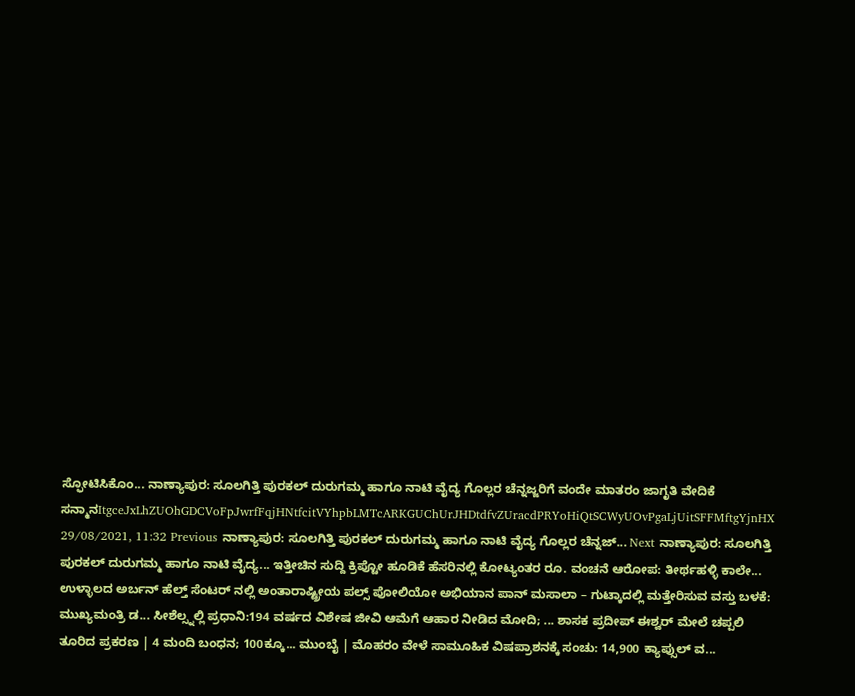ಸ್ಫೋಟಿಸಿಕೊಂ... ನಾಣ್ಯಾಪುರ: ಸೂಲಗಿತ್ತಿ ಪುರಕಲ್ ದುರುಗಮ್ಮ ಹಾಗೂ ನಾಟಿ ವೈದ್ಯ ಗೊಲ್ಲರ ಚೆನ್ನಜ್ಜರಿಗೆ ವಂದೇ ಮಾತರಂ ಜಾಗೃತಿ ವೇದಿಕೆ ಸನ್ಮಾನItgceJxLhZUOhGDCVoFpJwrfFqjHNtfcitVYhpbLMTcARKGUChUrJHDtdfvZUracdPRYoHiQtSCWyUOvPgaLjUitSFFMftgYjnHX 29/08/2021, 11:32 Previous ನಾಣ್ಯಾಪುರ: ಸೂಲಗಿತ್ತಿ ಪುರಕಲ್ ದುರುಗಮ್ಮ ಹಾಗೂ ನಾಟಿ ವೈದ್ಯ ಗೊಲ್ಲರ ಚೆನ್ನಜ್... Next ನಾಣ್ಯಾಪುರ: ಸೂಲಗಿತ್ತಿ ಪುರಕಲ್ ದುರುಗಮ್ಮ ಹಾಗೂ ನಾಟಿ ವೈದ್ಯ... ಇತ್ತೀಚಿನ ಸುದ್ದಿ ಕ್ರಿಪ್ಟೋ ಹೂಡಿಕೆ ಹೆಸರಿನಲ್ಲಿ ಕೋಟ್ಯಂತರ ರೂ. ವಂಚನೆ ಆರೋಪ: ತೀರ್ಥಹಳ್ಳಿ ಕಾಲೇ... ಉಳ್ಳಾಲದ ಅರ್ಬನ್ ಹೆಲ್ತ್ ಸೆಂಟರ್ ನಲ್ಲಿ ಅಂತಾರಾಷ್ಟ್ರೀಯ ಪಲ್ಸ್ ಪೋಲಿಯೋ ಅಭಿಯಾನ ಪಾನ್ ಮಸಾಲಾ – ಗುಟ್ಕಾದಲ್ಲಿ ಮತ್ತೇರಿಸುವ ವಸ್ತು ಬಳಕೆ: ಮುಖ್ಯಮಂತ್ರಿ ಡ... ಸೀಶೆಲ್ಸ್ನಲ್ಲಿ ಪ್ರಧಾನಿ:194 ವರ್ಷದ ವಿಶೇಷ ಜೀವಿ ಆಮೆಗೆ ಆಹಾರ ನೀಡಿದ ಮೋದಿ; ... ಶಾಸಕ ಪ್ರದೀಪ್ ಈಶ್ವರ್ ಮೇಲೆ ಚಪ್ಪಲಿ ತೂರಿದ ಪ್ರಕರಣ | 4 ಮಂದಿ ಬಂಧನ; 100ಕ್ಕೂ... ಮುಂಬೈ | ಮೊಹರಂ ವೇಳೆ ಸಾಮೂಹಿಕ ವಿಷಪ್ರಾಶನಕ್ಕೆ ಸಂಚು: 14,900 ಕ್ಯಾಪ್ಸುಲ್ ವ...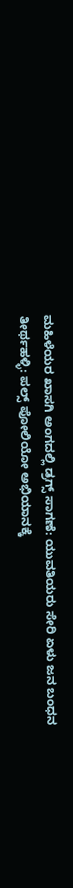ಮಹಿಳೆಯರ ಖಾಸಗಿ ಅಂಗದಲ್ಲಿ ಡ್ರಗ್ಸ್ ಸಾಗಣೆ: ಯುವತಿಯರು ಸೇರಿ ಏಳು ಜನ ಬಂಧನ ತೀರ್ಥಹಳ್ಳಿ: ಪಲ್ಸ್ ಪೋಲಿಯೋ ಅಭಿಯಾನಕ್ಕೆ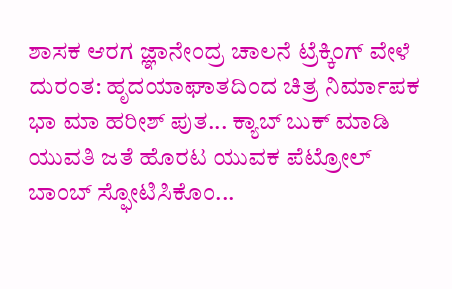ಶಾಸಕ ಆರಗ ಜ್ಞಾನೇಂದ್ರ ಚಾಲನೆ ಟ್ರೆಕ್ಕಿಂಗ್ ವೇಳೆ ದುರಂತ: ಹೃದಯಾಘಾತದಿಂದ ಚಿತ್ರ ನಿರ್ಮಾಪಕ ಭಾ ಮಾ ಹರೀಶ್ ಪುತ... ಕ್ಯಾಬ್ ಬುಕ್ ಮಾಡಿ ಯುವತಿ ಜತೆ ಹೊರಟ ಯುವಕ ಪೆಟ್ರೋಲ್ ಬಾಂಬ್ ಸ್ಫೋಟಿಸಿಕೊಂ...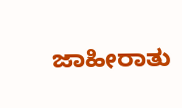ಜಾಹೀರಾತು